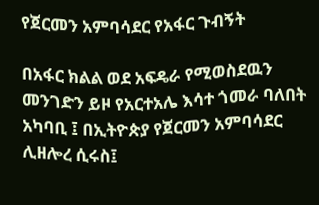የጀርመን አምባሳደር የአፋር ጉብኝት

በአፋር ክልል ወደ አፍዴራ የሚወስደዉን መንገድን ይዞ የአርተአሌ እሳተ ጎመራ ባለበት አካባቢ ፤ በኢትዮጵያ የጀርመን አምባሳደር ሊዘሎረ ሲሩስ፤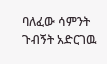ባለፈው ሳምንት ጉብኝት አድርገዉ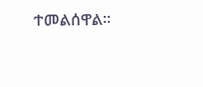ተመልሰዋል።